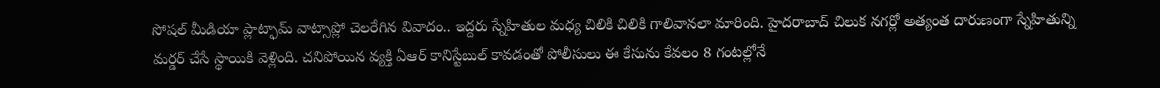సోషల్ మీడియా ప్లాట్ఫామ్ వాట్సాప్లో చెలరేగిన వివాదం.. ఇద్దరు స్నేహితుల మధ్య చిలికి చిలికి గాలివానలా మారింది. హైదరాబాద్ చిలుక నగర్లో అత్యంత దారుణంగా స్నేహితున్ని మర్డర్ చేసే స్థాయికి వెళ్లింది. చనిపోయిన వ్యక్తి ఏఆర్ కానిస్టేబుల్ కావడంతో పోలీసులు ఈ కేసును కేవలం 8 గంటల్లోనే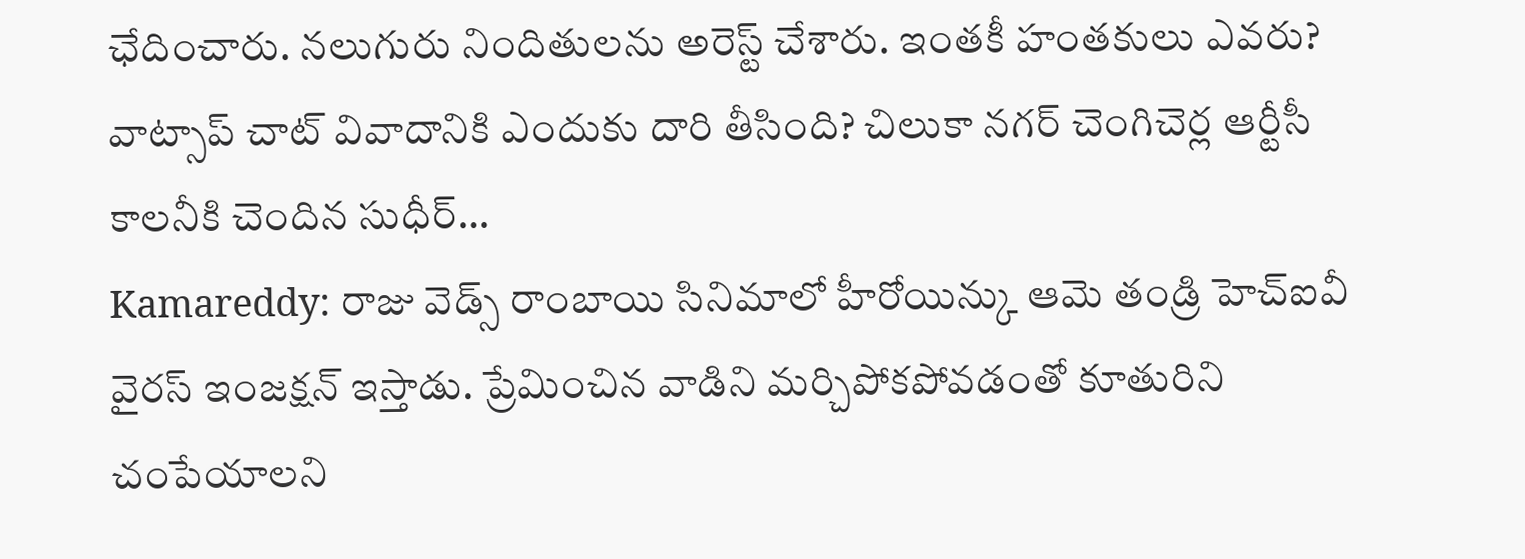ఛేదించారు. నలుగురు నిందితులను అరెస్ట్ చేశారు. ఇంతకీ హంతకులు ఎవరు? వాట్సాప్ చాట్ వివాదానికి ఎందుకు దారి తీసింది? చిలుకా నగర్ చెంగిచెర్ల ఆర్టీసీ కాలనీకి చెందిన సుధీర్…
Kamareddy: రాజు వెడ్స్ రాంబాయి సినిమాలో హీరోయిన్కు ఆమె తండ్రి హెచ్ఐవీ వైరస్ ఇంజక్షన్ ఇస్తాడు. ప్రేమించిన వాడిని మర్చిపోకపోవడంతో కూతురిని చంపేయాలని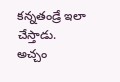కన్నతండ్రే ఇలా చేస్తాడు. అచ్చం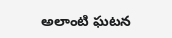అలాంటి ఘటన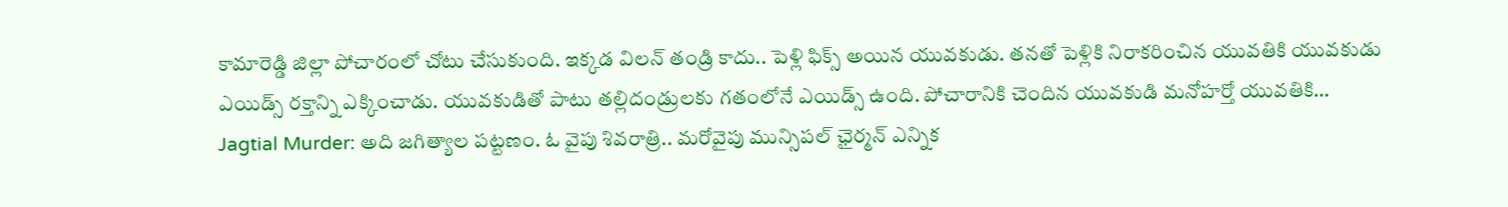కామారెడ్డి జిల్లా పోచారంలో చోటు చేసుకుంది. ఇక్కడ విలన్ తండ్రి కాదు.. పెళ్లి ఫిక్స్ అయిన యువకుడు. తనతో పెళ్లికి నిరాకరించిన యువతికి యువకుడు ఎయిడ్స్ రక్తాన్ని ఎక్కించాడు. యువకుడితో పాటు తల్లిదండ్రులకు గతంలోనే ఎయిడ్స్ ఉంది. పోచారానికి చెందిన యువకుడి మనోహర్తో యువతికి…
Jagtial Murder: అది జగిత్యాల పట్టణం. ఓ వైపు శివరాత్రి.. మరోవైపు మున్సిపల్ ఛైర్మన్ ఎన్నిక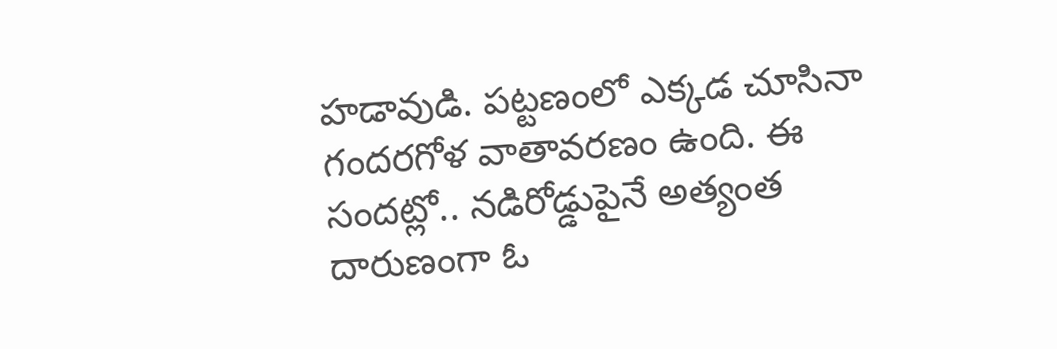హడావుడి. పట్టణంలో ఎక్కడ చూసినా గందరగోళ వాతావరణం ఉంది. ఈ సందట్లో.. నడిరోడ్డుపైనే అత్యంత దారుణంగా ఓ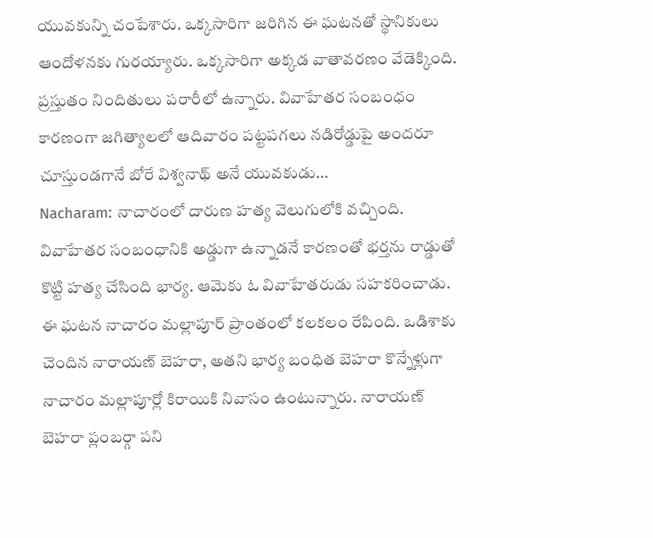యువకున్ని చంపేశారు. ఒక్కసారిగా జరిగిన ఈ ఘటనతో స్థానికులు ఆందోళనకు గురయ్యారు. ఒక్కసారిగా అక్కడ వాతావరణం వేడెక్కింది. ప్రస్తుతం నిందితులు పరారీలో ఉన్నారు. వివాహేతర సంబంధం కారణంగా జగిత్యాలలో ఆదివారం పట్టపగలు నడిరోడ్డుపై అందరూ చూస్తుండగానే బోరే విశ్వనాథ్ అనే యువకుడు…
Nacharam: నాచారంలో దారుణ హత్య వెలుగులోకి వచ్చింది. వివాహేతర సంబంధానికి అడ్డుగా ఉన్నాడనే కారణంతో భర్తను రాడ్డుతో కొట్టి హత్య చేసింది భార్య. ఆమెకు ఓ వివాహేతరుడు సహకరించాడు. ఈ ఘటన నాచారం మల్లాపూర్ ప్రాంతంలో కలకలం రేపింది. ఒడిశాకు చెందిన నారాయణ్ బెహరా, అతని భార్య బంధిత బెహరా కొన్నేళ్లుగా నాచారం మల్లాపూర్లో కిరాయికి నివాసం ఉంటున్నారు. నారాయణ్ బెహరా ప్లంబర్గా పని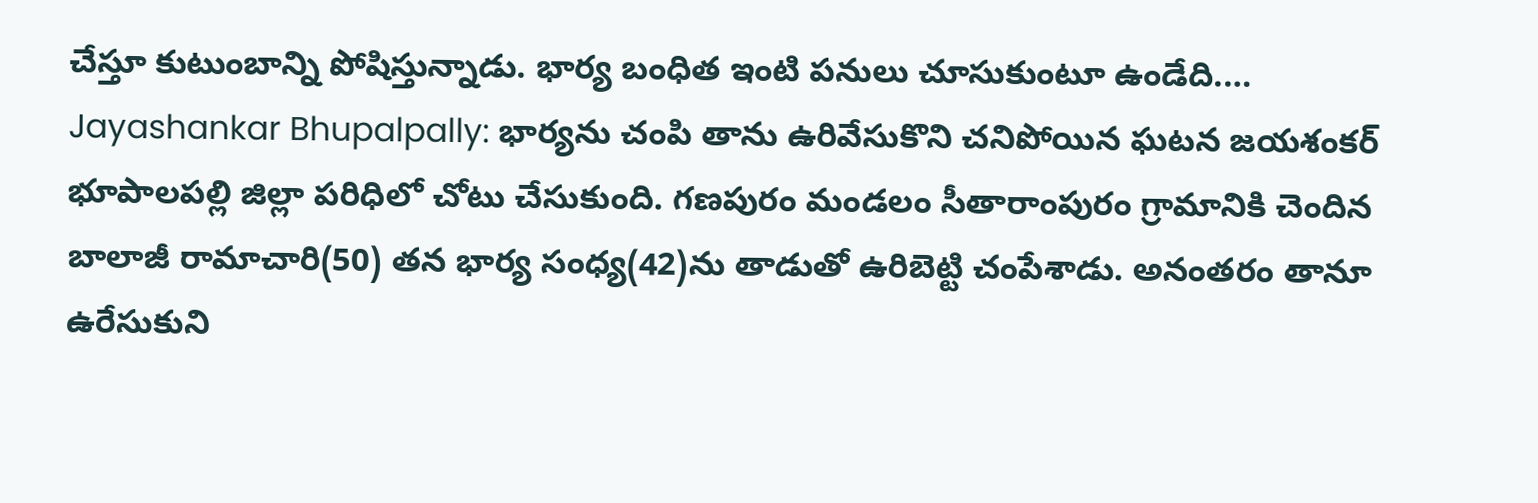చేస్తూ కుటుంబాన్ని పోషిస్తున్నాడు. భార్య బంధిత ఇంటి పనులు చూసుకుంటూ ఉండేది.…
Jayashankar Bhupalpally: భార్యను చంపి తాను ఉరివేసుకొని చనిపోయిన ఘటన జయశంకర్ భూపాలపల్లి జిల్లా పరిధిలో చోటు చేసుకుంది. గణపురం మండలం సీతారాంపురం గ్రామానికి చెందిన బాలాజీ రామాచారి(50) తన భార్య సంధ్య(42)ను తాడుతో ఉరిబెట్టి చంపేశాడు. అనంతరం తానూ ఉరేసుకుని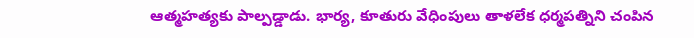ఆత్మహత్యకు పాల్పడ్డాడు. భార్య, కూతురు వేధింపులు తాళలేక ధర్మపత్నిని చంపిన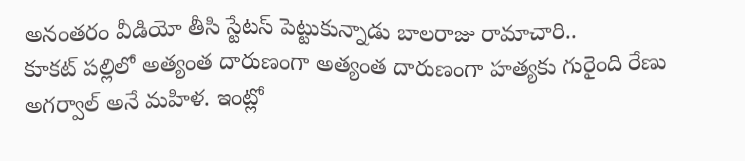అనంతరం వీడియో తీసి స్టేటస్ పెట్టుకున్నాడు బాలరాజు రామాచారి..
కూకట్ పల్లిలో అత్యంత దారుణంగా అత్యంత దారుణంగా హత్యకు గురైంది రేణు అగర్వాల్ అనే మహిళ. ఇంట్లో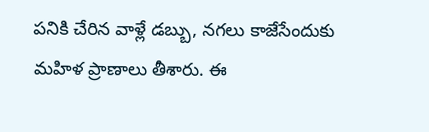పనికి చేరిన వాళ్లే డబ్బు, నగలు కాజేసేందుకు మహిళ ప్రాణాలు తీశారు. ఈ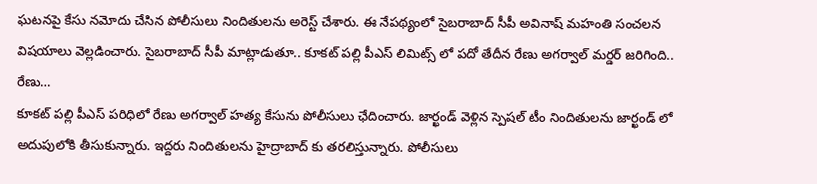ఘటనపై కేసు నమోదు చేసిన పోలీసులు నిందితులను అరెస్ట్ చేశారు. ఈ నేపథ్యంలో సైబరాబాద్ సీపీ అవినాష్ మహంతి సంచలన విషయాలు వెల్లడించారు. సైబరాబాద్ సీపీ మాట్లాడుతూ.. కూకట్ పల్లి పీఎస్ లిమిట్స్ లో పదో తేదీన రేణు అగర్వాల్ మర్డర్ జరిగింది.. రేణు…
కూకట్ పల్లి పీఎస్ పరిధిలో రేణు అగర్వాల్ హత్య కేసును పోలీసులు ఛేదించారు. జార్ఖండ్ వెళ్లిన స్పెషల్ టీం నిందితులను జార్ఖండ్ లో అదుపులోకి తీసుకున్నారు. ఇద్దరు నిందితులను హైద్రాబాద్ కు తరలిస్తున్నారు. పోలీసులు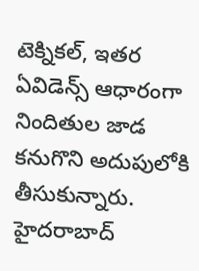టెక్నికల్, ఇతర ఏవిడెన్స్ ఆధారంగా నిందితుల జాడ కనుగొని అదుపులోకి తీసుకున్నారు. హైదరాబాద్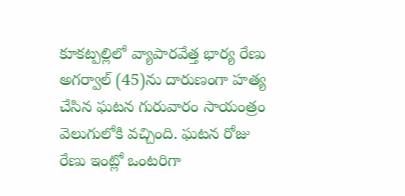కూకట్పల్లిలో వ్యాపారవేత్త భార్య రేణు అగర్వాల్ (45)ను దారుణంగా హత్య చేసిన ఘటన గురువారం సాయంత్రం వెలుగులోకి వచ్చింది. ఘటన రోజు రేణు ఇంట్లో ఒంటరిగా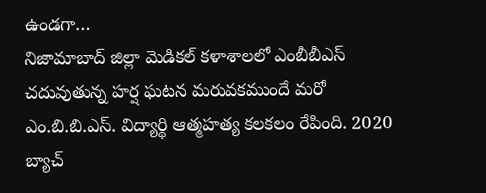ఉండగా…
నిజామాబాద్ జిల్లా మెడికల్ కళాశాలలో ఎంబీబీఎస్ చదువుతున్న హర్ష ఘటన మరువకముందే మరో ఎం.బి.బి.ఎస్. విద్యార్థి ఆత్మహత్య కలకలం రేపింది. 2020 బ్యాచ్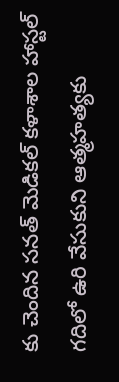కు చెందిన సనత్ మెడికల్ కళాశాల హాస్టల్ గదిలో ఉరి వేసుకుని ఆత్మహత్యకు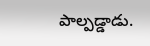పాల్పడ్డాడు.